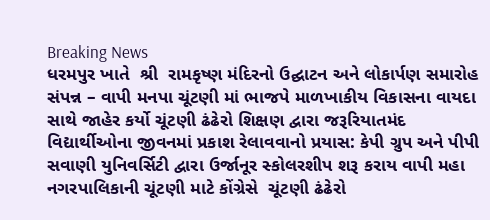Breaking News
ધરમપુર ખાતે  શ્રી  રામકૃષ્ણ મંદિરનો ઉદ્ઘાટન અને લોકાર્પણ સમારોહ સંપન્ન – વાપી મનપા ચૂંટણી માં ભાજપે માળખાકીય વિકાસના વાયદા સાથે જાહેર કર્યો ચૂંટણી ઢંઢેરો શિક્ષણ દ્વારા જરૂરિયાતમંદ વિદ્યાર્થીઓના જીવનમાં પ્રકાશ રેલાવવાનો પ્રયાસ: કેપી ગ્રુપ અને પીપી સવાણી યુનિવર્સિટી દ્વારા ઉર્જાનૂર સ્કોલરશીપ શરૂ કરાય વાપી મહા નગરપાલિકાની ચૂંટણી માટે કોંગ્રેસે  ચૂંટણી ઢંઢેરો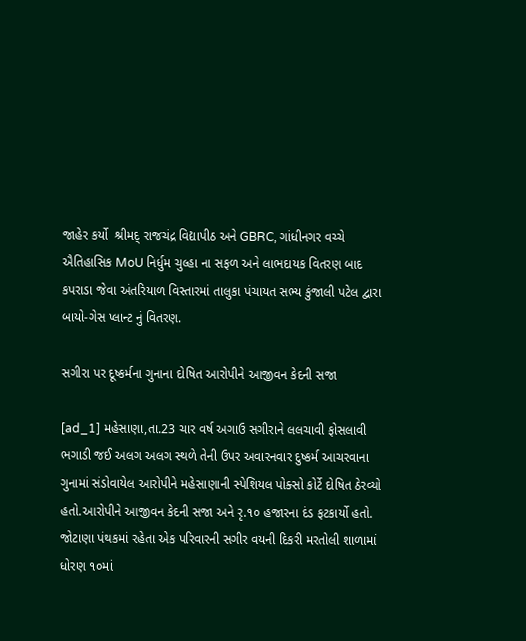જાહેર કર્યો  શ્રીમદ્ રાજચંદ્ર વિદ્યાપીઠ અને GBRC, ગાંધીનગર વચ્ચે ઐતિહાસિક MoU નિર્ધુમ ચુલ્હા ના સફળ અને લાભદાયક વિતરણ બાદ કપરાડા જેવા અંતરિયાળ વિસ્તારમાં તાલુકા પંચાયત સભ્ય કુંજાલી પટેલ દ્વારા બાયો-ગેસ પ્લાન્ટ નું વિતરણ.

સગીરા પર દૂષ્કર્મના ગુનાના દોષિત આરોપીને આજીવન કેદની સજા

[ad_1] મહેસાણા,તા.23 ચાર વર્ષ અગાઉ સગીરાને લલચાવી ફોસલાવી ભગાડી જઈ અલગ અલગ સ્થળે તેની ઉપર અવારનવાર દુષ્કર્મ આચરવાના ગુનામાં સંડોવાયેલ આરોપીને મહેસાણાની સ્પેશિયલ પોક્સો કોર્ટે દોષિત ઠેરવ્યો હતો.આરોપીને આજીવન કેદની સજા અને રૃ.૧૦ હજારના દંડ ફટકાર્યો હતો. જોટાણા પંથકમાં રહેતા એક પરિવારની સગીર વયની દિકરી મરતોલી શાળામાં ધોરણ ૧૦માં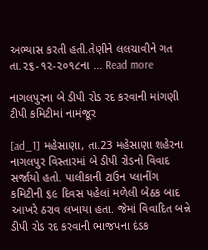અભ્યાસ કરતી હતી.તેણીને લલચાવીને ગત તા.૨૬-૧૨-૨૦૧૮ના … Read more

નાગલપુરના બે ડીપી રોડ રદ કરવાની માંગણી ટીપી કમિટીમાં નામંજૂર

[ad_1] મહેસાણા, તા.23 મહેસાણા શહેરના નાગલપુર વિસ્તારમાં બે ડીપી રોડનો વિવાદ સર્જાયો હતો. પાલીકાની ટાઉન પ્લાનીંગ કમિટીની ૬૯ દિવસ પહેલાં મળેલી બેઠક બાદ આખરે ઠરાવ લખાયા હતા. જેમાં વિવાદિત બન્ને ડીપી રોડ રદ કરવાની ભાજપના દંડક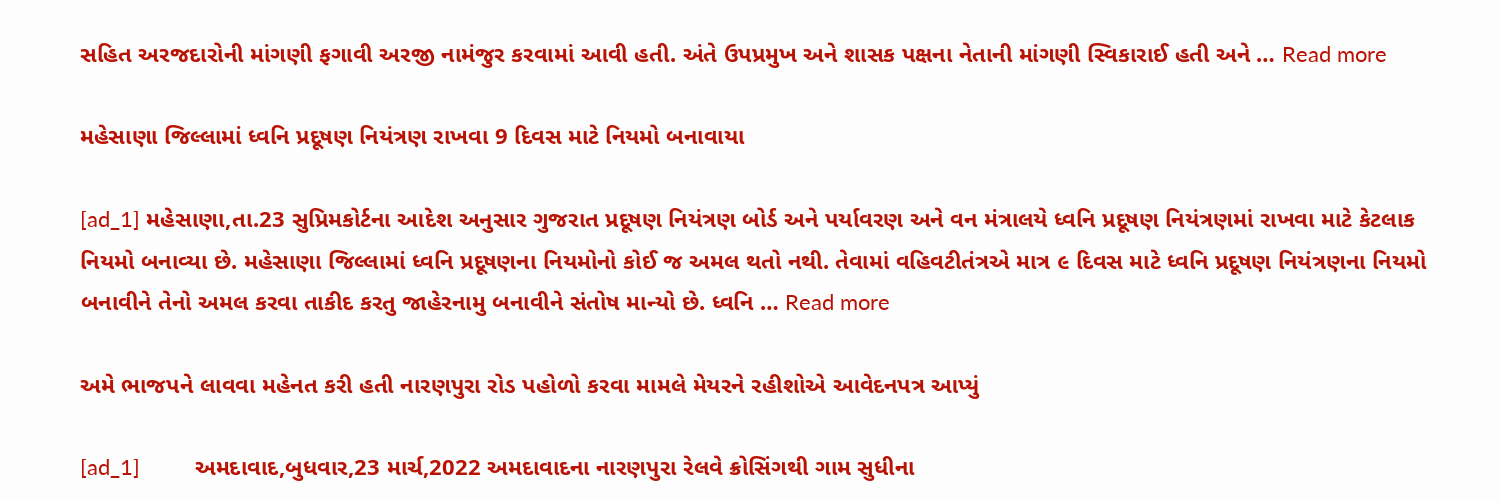સહિત અરજદારોની માંગણી ફગાવી અરજી નામંજુર કરવામાં આવી હતી. અંતે ઉપપ્રમુખ અને શાસક પક્ષના નેતાની માંગણી સ્વિકારાઈ હતી અને … Read more

મહેસાણા જિલ્લામાં ધ્વનિ પ્રદૂષણ નિયંત્રણ રાખવા 9 દિવસ માટે નિયમો બનાવાયા

[ad_1] મહેસાણા,તા.23 સુપ્રિમકોર્ટના આદેશ અનુસાર ગુજરાત પ્રદૂષણ નિયંત્રણ બોર્ડ અને પર્યાવરણ અને વન મંત્રાલયે ધ્વનિ પ્રદૂષણ નિયંત્રણમાં રાખવા માટે કેટલાક નિયમો બનાવ્યા છે. મહેસાણા જિલ્લામાં ધ્વનિ પ્રદૂષણના નિયમોનો કોઈ જ અમલ થતો નથી. તેવામાં વહિવટીતંત્રએ માત્ર ૯ દિવસ માટે ધ્વનિ પ્રદૂષણ નિયંત્રણના નિયમો બનાવીને તેનો અમલ કરવા તાકીદ કરતુ જાહેરનામુ બનાવીને સંતોષ માન્યો છે. ધ્વનિ … Read more

અમે ભાજપને લાવવા મહેનત કરી હતી નારણપુરા રોડ પહોળો કરવા મામલે મેયરને રહીશોએ આવેદનપત્ર આપ્યું

[ad_1]         અમદાવાદ,બુધવાર,23 માર્ચ,2022 અમદાવાદના નારણપુરા રેલવે ક્રોસિંગથી ગામ સુધીના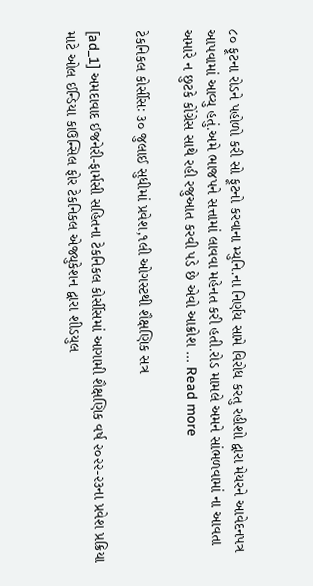૮૦ ફૂટના રોડને પહોળો કરી સો ફૂટનો કરવાના મ્યુનિ.ના નિર્ણય સામે વિરોધ કરતુ રહીશો દ્વારા મેયરને આવેદનપત્ર આપવામાં આવ્યુ હતું.અમે ભાજપને સત્તામાં લાવવા મહેનત કરી હતી.રોડ મામલે અમને સાંભળવામાં ના આવતા અમારે ન છુટકે કોંગ્રેસ સાથે રહી રજુઆત કરવી પડે છે એવો આક્રોશ … Read more

ટેકનિકલ કોર્સીસઃ ૩૦ જુલાઈ સુધીમાં પ્રવેશ,૧લી ઓગસ્ટથી શૈક્ષણિક સત્ર

[ad_1] અમદાવાદ ઈજનેરી-ફાર્મસી સહિતના ટેકનિકલ કોર્સીસમાં આગામી શૈક્ષણિક વર્ષ ૨૦૨૨-૨૩ના પ્રવેશ પ્રક્રિયા માટે ઓલ ઈન્ડિયા કાઉન્સિલ ફોર ટેકનિકલ એજ્યુકેશન દ્વારા શીડયુલ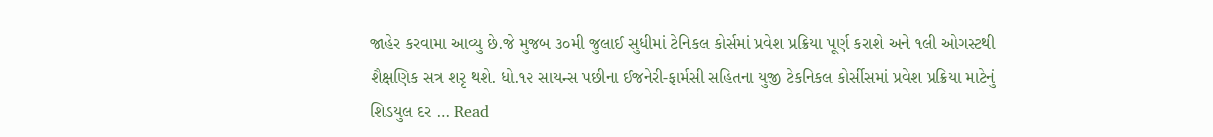જાહેર કરવામા આવ્યુ છે.જે મુજબ ૩૦મી જુલાઈ સુધીમાં ટેનિકલ કોર્સમાં પ્રવેશ પ્રક્રિયા પૂર્ણ કરાશે અને ૧લી ઓગસ્ટથી શૈક્ષણિક સત્ર શરૃ થશે. ધો.૧૨ સાયન્સ પછીના ઈજનેરી-ફાર્મસી સહિતના યુજી ટેકનિકલ કોર્સીસમાં પ્રવેશ પ્રક્રિયા માટેનું શિડયુલ દર … Read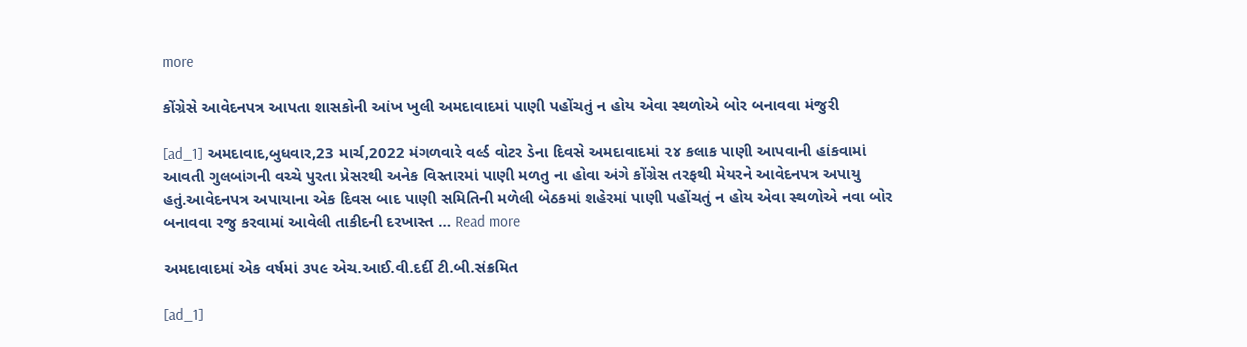more

કોંગ્રેસે આવેદનપત્ર આપતા શાસકોની આંખ ખુલી અમદાવાદમાં પાણી પહોંચતું ન હોય એવા સ્થળોએ બોર બનાવવા મંજુરી

[ad_1] અમદાવાદ,બુધવાર,23 માર્ચ,2022 મંગળવારે વર્લ્ડ વોટર ડેના દિવસે અમદાવાદમાં ૨૪ કલાક પાણી આપવાની હાંકવામાં આવતી ગુલબાંગની વચ્ચે પુરતા પ્રેસરથી અનેક વિસ્તારમાં પાણી મળતુ ના હોવા અંગે કોંગ્રેસ તરફથી મેયરને આવેદનપત્ર અપાયુ હતું.આવેદનપત્ર અપાયાના એક દિવસ બાદ પાણી સમિતિની મળેલી બેઠકમાં શહેરમાં પાણી પહોંચતું ન હોય એવા સ્થળોએ નવા બોર બનાવવા રજુ કરવામાં આવેલી તાકીદની દરખાસ્ત … Read more

અમદાવાદમાં એક વર્ષમાં ૩૫૯ એચ.આઈ.વી.દર્દી ટી.બી.સંક્રમિત

[ad_1]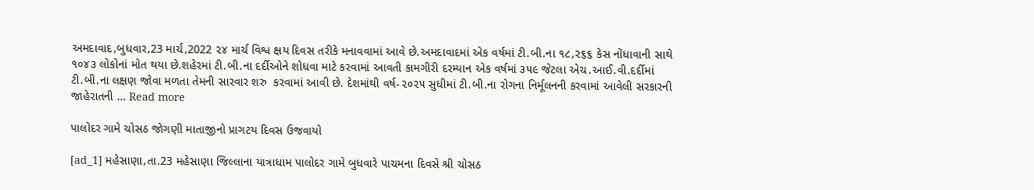અમદાવાદ,બુધવાર,23 માર્ચ,2022 ૨૪ માર્ચ વિશ્વ ક્ષય દિવસ તરીકે મનાવવામાં આવે છે.અમદાવાદમાં એક વર્ષમાં ટી.બી.ના ૧૮,૨૬૬ કેસ નોંધાવાની સાથે ૧૦૪૩ લોકોનાં મોત થયા છે.શહેરમાં ટી.બી.ના દર્દીઓને શોધવા માટે કરવામાં આવતી કામગીરી દરમ્યાન એક વર્ષમાં ૩૫૯ જેટલા એચ.આઈ.વી.દર્દીમાં ટી.બી.ના લક્ષણ જોવા મળતા તેમની સારવાર શરુ  કરવામાં આવી છે. દેશમાંથી વર્ષ-૨૦૨૫ સુધીમાં ટી.બી.ના રોગના નિર્મૂલનની કરવામાં આવેલી સરકારની જાહેરાતની … Read more

પાલોદર ગામે ચોસઠ જોગણી માતાજીનો પ્રાગટય દિવસ ઉજવાયો

[ad_1] મહેસાણા,તા.23 મહેસાણા જિલ્લાના યાત્રાધામ પાલોદર ગામે બુધવારે પાચમના દિવસે શ્રી ચોસઠ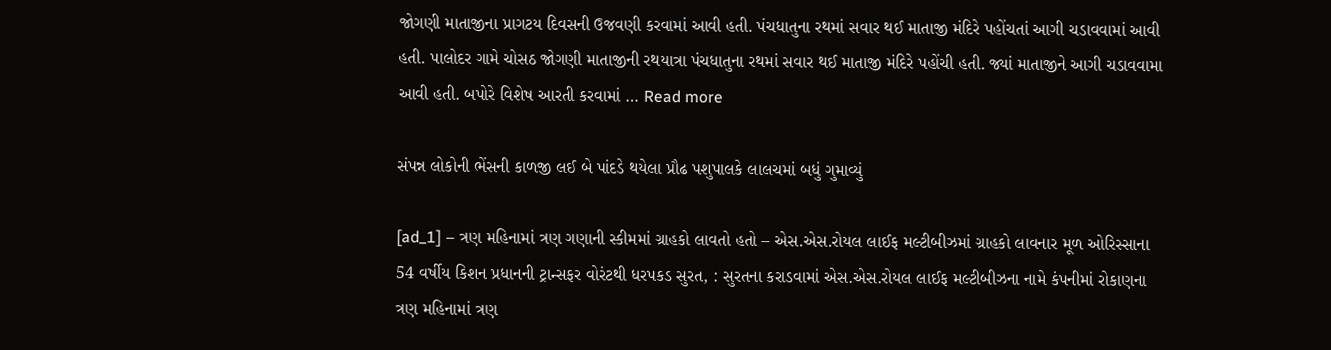જોગણી માતાજીના પ્રાગટય દિવસની ઉજવણી કરવામાં આવી હતી. પંચધાતુના રથમાં સવાર થઈ માતાજી મંદિરે પહોંચતાં આગી ચડાવવામાં આવી હતી. પાલોદર ગામે ચોસઠ જોગણી માતાજીની રથયાત્રા પંચધાતુના રથમાં સવાર થઈ માતાજી મંદિરે પહોંચી હતી. જ્યાં માતાજીને આગી ચડાવવામા આવી હતી. બપોરે વિશેષ આરતી કરવામાં … Read more

સંપન્ન લોકોની ભેંસની કાળજી લઈ બે પાંદડે થયેલા પ્રૌઢ પશુપાલકે લાલચમાં બધું ગુમાવ્યું

[ad_1] – ત્રણ મહિનામાં ત્રણ ગણાની સ્કીમમાં ગ્રાહકો લાવતો હતો – એસ.એસ.રોયલ લાઈફ મલ્ટીબીઝમાં ગ્રાહકો લાવનાર મૂળ ઓરિસ્સાના 54 વર્ષીય કિશન પ્રધાનની ટ્રાન્સફર વોરંટથી ધરપકડ સુરત, : સુરતના કરાડવામાં એસ.એસ.રોયલ લાઈફ મલ્ટીબીઝના નામે કંપનીમાં રોકાણના ત્રણ મહિનામાં ત્રણ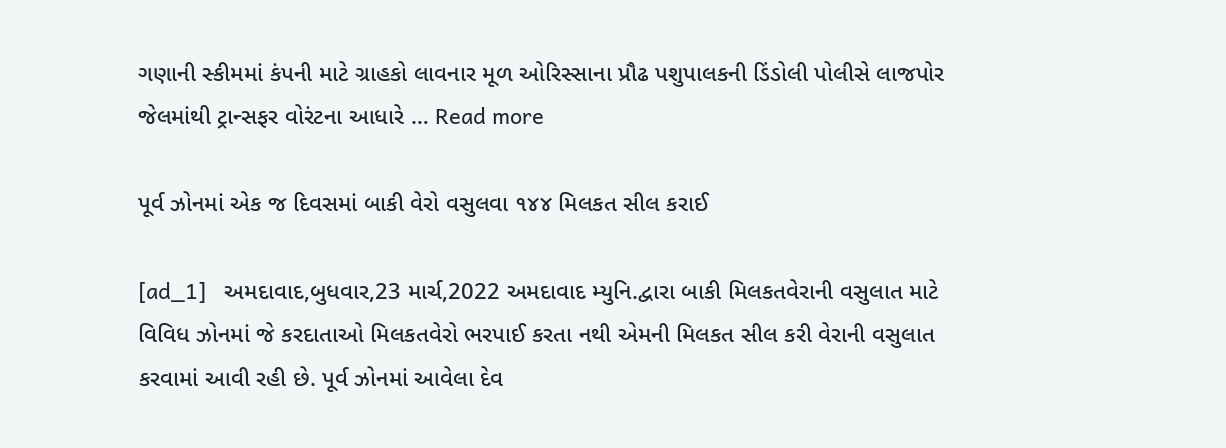ગણાની સ્કીમમાં કંપની માટે ગ્રાહકો લાવનાર મૂળ ઓરિસ્સાના પ્રૌઢ પશુપાલકની ડિંડોલી પોલીસે લાજપોર જેલમાંથી ટ્રાન્સફર વોરંટના આધારે … Read more

પૂર્વ ઝોનમાં એક જ દિવસમાં બાકી વેરો વસુલવા ૧૪૪ મિલકત સીલ કરાઈ

[ad_1]   અમદાવાદ,બુધવાર,23 માર્ચ,2022 અમદાવાદ મ્યુનિ.દ્વારા બાકી મિલકતવેરાની વસુલાત માટે વિવિધ ઝોનમાં જે કરદાતાઓ મિલકતવેરો ભરપાઈ કરતા નથી એમની મિલકત સીલ કરી વેરાની વસુલાત કરવામાં આવી રહી છે. પૂર્વ ઝોનમાં આવેલા દેવ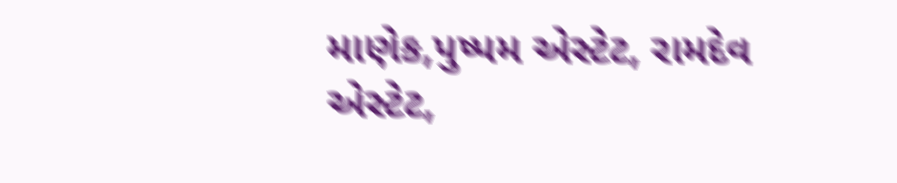માણેક,પુષ્પમ એસ્ટેટ, રામદેવ એસ્ટેટ,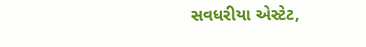સવધરીયા એસ્ટેટ,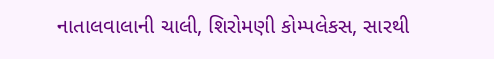નાતાલવાલાની ચાલી, શિરોમણી કોમ્પલેકસ, સારથી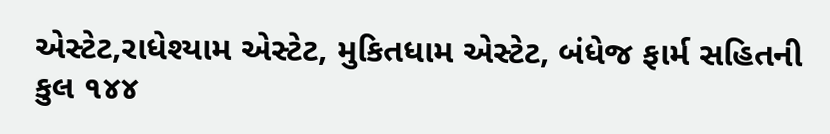એસ્ટેટ,રાધેશ્યામ એસ્ટેટ, મુકિતધામ એસ્ટેટ, બંધેજ ફાર્મ સહિતની કુલ ૧૪૪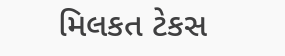મિલકત ટેકસ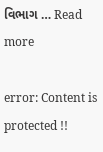વિભાગ … Read more

error: Content is protected !!